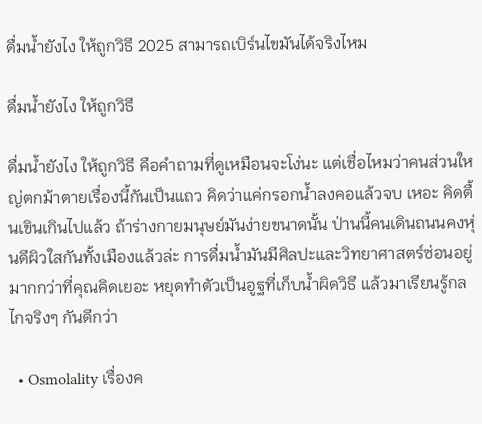ดื่มน้ำยังไง ให้ถูกวิธี 2025 สามารถเบิร์นไขมันได้จริงไหม

ดื่มน้ำยังไง ให้ถูกวิธี

ดื่มน้ำยังไง ให้ถูกวิธี คือคำถามที่ดูเหมือนจะโง่นะ แต่เชื่อไหมว่าคนส่วนใหญ่ตกม้าตายเรื่องนี้กันเป็นแถว คิดว่าแค่กรอกน้ำลงคอแล้วจบ เหอะ คิดตื้นเขินเกินไปแล้ว ถ้าร่างกายมนุษย์มันง่ายขนาดนั้น ป่านนี้คนเดินถนนคงหุ่นดีผิวใสกันทั้งเมืองแล้วล่ะ การดื่มน้ำมันมีศิลปะและวิทยาศาสตร์ซ่อนอยู่มากกว่าที่คุณคิดเยอะ หยุดทำตัวเป็นอูฐที่เก็บน้ำผิดวิธี แล้วมาเรียนรู้กลไกจริงๆ กันดีกว่า

  • Osmolality เรื่องค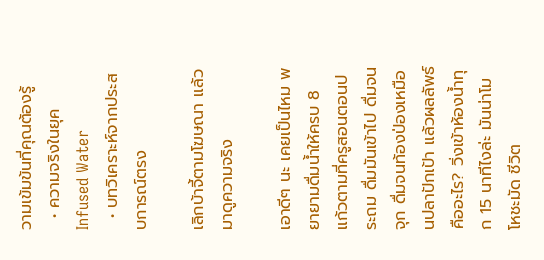วามเข้มข้นที่คุณต้องรู้
  • ความจริงในยุค Infused Water
  • บทวิเคราะห์จากประสบการณ์ตรง

เลิกบ้าจี้ตามโฆษณา แล้วมาดูความจริง

เอาดีๆ นะ เคยเป็นไหม พยายามดื่มน้ำให้ครบ 8 แก้วตามที่ครูสอนตอนประถม ดื่มมันเข้าไป ดื่มจนจุก ดื่มจนท้องป่องเหมือนปลาปักเป้า แล้วผลลัพธ์คืออะไร? วิ่งเข้าห้องน้ำทุก 15 นาทีไงล่ะ มันน่าโมโหชะมัด ชีวิต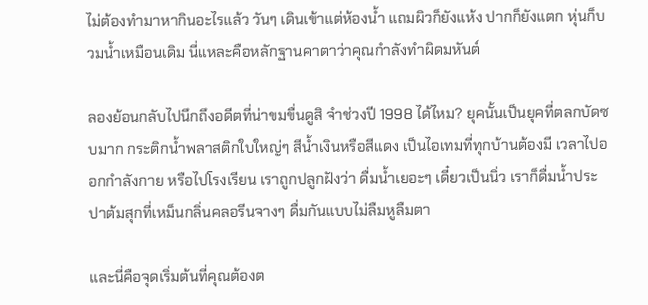ไม่ต้องทำมาหากินอะไรแล้ว วันๆ เดินเข้าแต่ห้องน้ำ แถมผิวก็ยังแห้ง ปากก็ยังแตก หุ่นก็บวมน้ำเหมือนเดิม นี่แหละคือหลักฐานคาตาว่าคุณกำลังทำผิดมหันต์

ลองย้อนกลับไปนึกถึงอดีตที่น่าขมขื่นดูสิ จำช่วงปี 1998 ได้ไหม? ยุคนั้นเป็นยุคที่ตลกบัดซบมาก กระติกน้ำพลาสติกใบใหญ่ๆ สีน้ำเงินหรือสีแดง เป็นไอเทมที่ทุกบ้านต้องมี เวลาไปออกกำลังกาย หรือไปโรงเรียน เราถูกปลูกฝังว่า ดื่มน้ำเยอะๆ เดี๋ยวเป็นนิ่ว เราก็ดื่มน้ำประปาต้มสุกที่เหม็นกลิ่นคลอรีนจางๆ ดื่มกันแบบไม่ลืมหูลืมตา

และนี่คือจุดเริ่มต้นที่คุณต้องต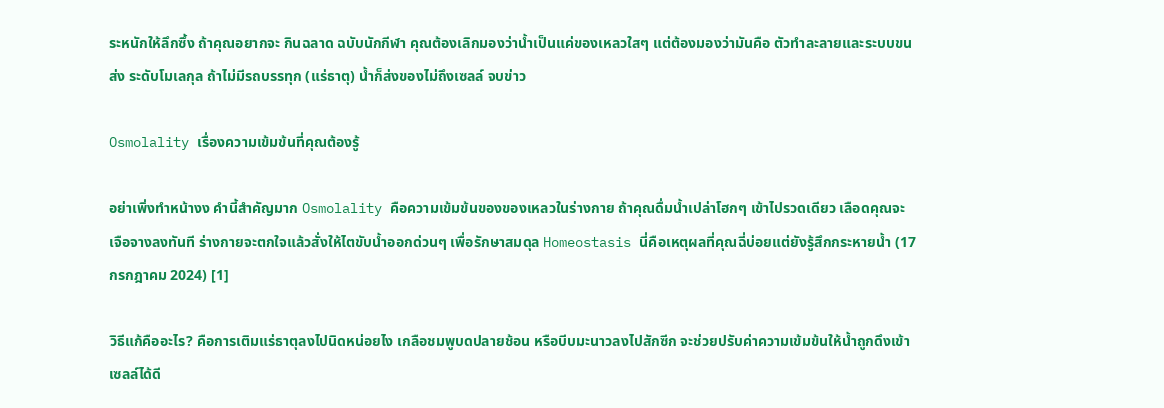ระหนักให้ลึกซึ้ง ถ้าคุณอยากจะ กินฉลาด ฉบับนักกีฬา คุณต้องเลิกมองว่าน้ำเป็นแค่ของเหลวใสๆ แต่ต้องมองว่ามันคือ ตัวทำละลายและระบบขนส่ง ระดับโมเลกุล ถ้าไม่มีรถบรรทุก (แร่ธาตุ) น้ำก็ส่งของไม่ถึงเซลล์ จบข่าว

Osmolality เรื่องความเข้มข้นที่คุณต้องรู้

อย่าเพิ่งทำหน้างง คำนี้สำคัญมาก Osmolality คือความเข้มข้นของของเหลวในร่างกาย ถ้าคุณดื่มน้ำเปล่าโฮกๆ เข้าไปรวดเดียว เลือดคุณจะเจือจางลงทันที ร่างกายจะตกใจแล้วสั่งให้ไตขับน้ำออกด่วนๆ เพื่อรักษาสมดุล Homeostasis นี่คือเหตุผลที่คุณฉี่บ่อยแต่ยังรู้สึกกระหายน้ำ (17 กรกฎาคม 2024) [1]

วิธีแก้คืออะไร? คือการเติมแร่ธาตุลงไปนิดหน่อยไง เกลือชมพูบดปลายช้อน หรือบีบมะนาวลงไปสักซีก จะช่วยปรับค่าความเข้มข้นให้น้ำถูกดึงเข้าเซลล์ได้ดี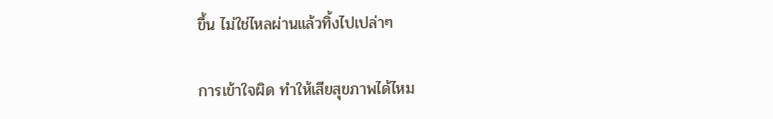ขึ้น ไม่ใช่ไหลผ่านแล้วทิ้งไปเปล่าๆ

การเข้าใจผิด ทำให้เสียสุขภาพได้ไหม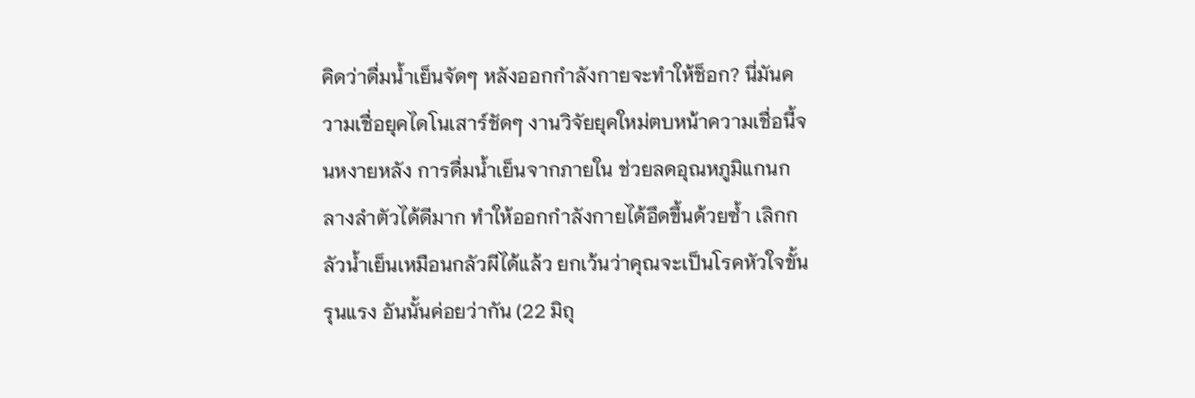คิดว่าดื่มน้ำเย็นจัดๆ หลังออกกำลังกายจะทำให้ช็อก? นี่มันความเชื่อยุคไดโนเสาร์ชัดๆ งานวิจัยยุคใหม่ตบหน้าความเชื่อนี้จนหงายหลัง การดื่มน้ำเย็นจากภายใน ช่วยลดอุณหภูมิแกนกลางลำตัวได้ดีมาก ทำให้ออกกำลังกายได้อึดขึ้นด้วยซ้ำ เลิกกลัวน้ำเย็นเหมือนกลัวผีได้แล้ว ยกเว้นว่าคุณจะเป็นโรคหัวใจขั้นรุนแรง อันนั้นค่อยว่ากัน (22 มิถุ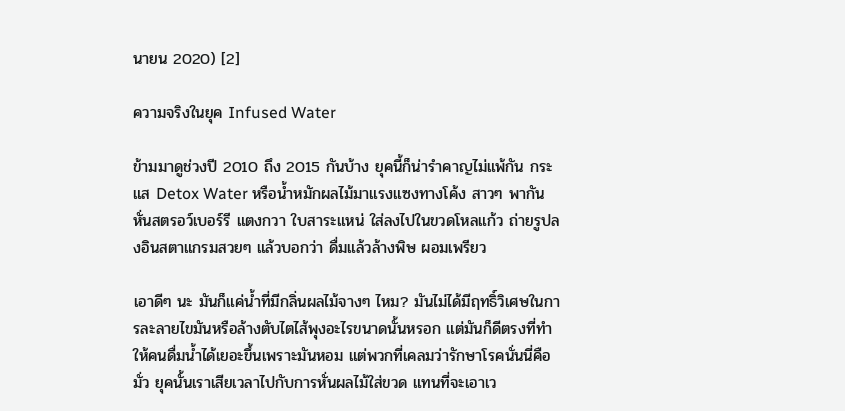นายน 2020) [2]

ความจริงในยุค Infused Water

ข้ามมาดูช่วงปี 2010 ถึง 2015 กันบ้าง ยุคนี้ก็น่ารำคาญไม่แพ้กัน กระแส Detox Water หรือน้ำหมักผลไม้มาแรงแซงทางโค้ง สาวๆ พากันหั่นสตรอว์เบอร์รี แตงกวา ใบสาระแหน่ ใส่ลงไปในขวดโหลแก้ว ถ่ายรูปลงอินสตาแกรมสวยๆ แล้วบอกว่า ดื่มแล้วล้างพิษ ผอมเพรียว

เอาดีๆ นะ มันก็แค่น้ำที่มีกลิ่นผลไม้จางๆ ไหม? มันไม่ได้มีฤทธิ์วิเศษในการละลายไขมันหรือล้างตับไตไส้พุงอะไรขนาดนั้นหรอก แต่มันก็ดีตรงที่ทำให้คนดื่มน้ำได้เยอะขึ้นเพราะมันหอม แต่พวกที่เคลมว่ารักษาโรคนั่นนี่คือมั่ว ยุคนั้นเราเสียเวลาไปกับการหั่นผลไม้ใส่ขวด แทนที่จะเอาเว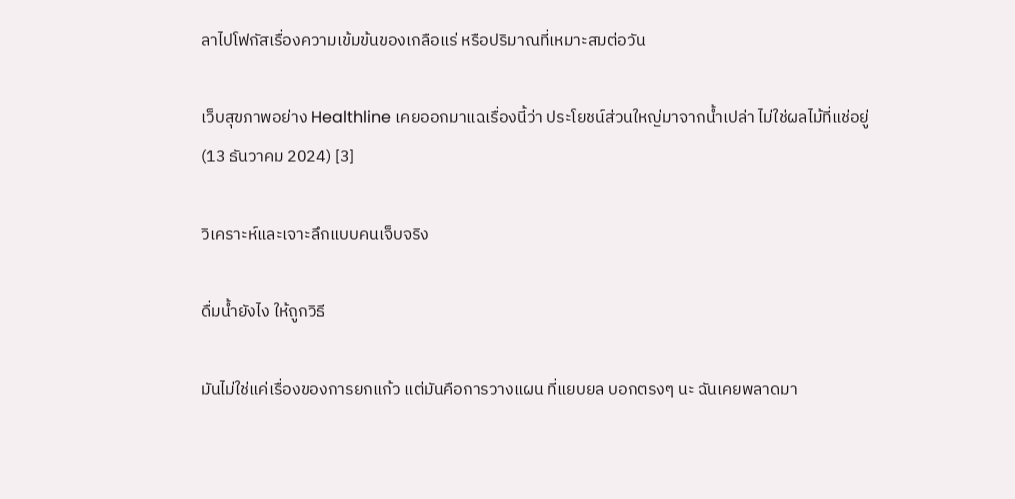ลาไปโฟกัสเรื่องความเข้มข้นของเกลือแร่ หรือปริมาณที่เหมาะสมต่อวัน

เว็บสุขภาพอย่าง Healthline เคยออกมาแฉเรื่องนี้ว่า ประโยชน์ส่วนใหญ่มาจากน้ำเปล่า ไม่ใช่ผลไม้ที่แช่อยู่ (13 ธันวาคม 2024) [3]

วิเคราะห์และเจาะลึกแบบคนเจ็บจริง

ดื่มน้ำยังไง ให้ถูกวิธี

มันไม่ใช่แค่เรื่องของการยกแก้ว แต่มันคือการวางแผน ที่แยบยล บอกตรงๆ นะ ฉันเคยพลาดมา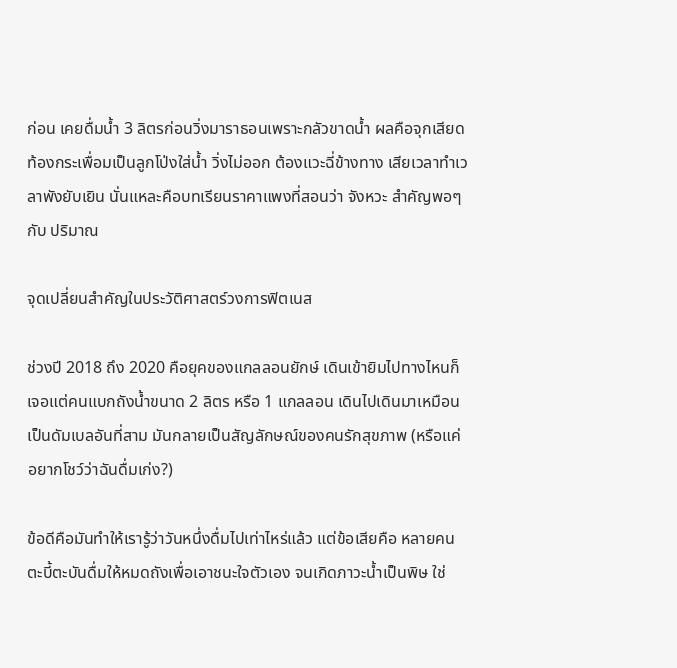ก่อน เคยดื่มน้ำ 3 ลิตรก่อนวิ่งมาราธอนเพราะกลัวขาดน้ำ ผลคือจุกเสียด ท้องกระเพื่อมเป็นลูกโป่งใส่น้ำ วิ่งไม่ออก ต้องแวะฉี่ข้างทาง เสียเวลาทำเวลาพังยับเยิน นั่นแหละคือบทเรียนราคาแพงที่สอนว่า จังหวะ สำคัญพอๆ กับ ปริมาณ

จุดเปลี่ยนสำคัญในประวัติศาสตร์วงการฟิตเนส

ช่วงปี 2018 ถึง 2020 คือยุคของแกลลอนยักษ์ เดินเข้ายิมไปทางไหนก็เจอแต่คนแบกถังน้ำขนาด 2 ลิตร หรือ 1 แกลลอน เดินไปเดินมาเหมือนเป็นดัมเบลอันที่สาม มันกลายเป็นสัญลักษณ์ของคนรักสุขภาพ (หรือแค่อยากโชว์ว่าฉันดื่มเก่ง?)

ข้อดีคือมันทำให้เรารู้ว่าวันหนึ่งดื่มไปเท่าไหร่แล้ว แต่ข้อเสียคือ หลายคนตะบี้ตะบันดื่มให้หมดถังเพื่อเอาชนะใจตัวเอง จนเกิดภาวะน้ำเป็นพิษ ใช่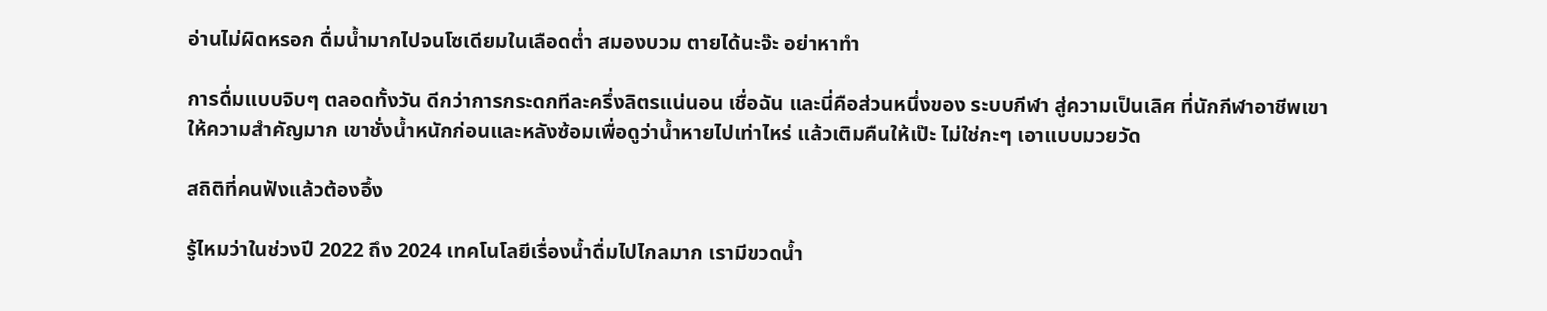อ่านไม่ผิดหรอก ดื่มน้ำมากไปจนโซเดียมในเลือดต่ำ สมองบวม ตายได้นะจ๊ะ อย่าหาทำ

การดื่มแบบจิบๆ ตลอดทั้งวัน ดีกว่าการกระดกทีละครึ่งลิตรแน่นอน เชื่อฉัน และนี่คือส่วนหนึ่งของ ระบบกีฬา สู่ความเป็นเลิศ ที่นักกีฬาอาชีพเขาให้ความสำคัญมาก เขาชั่งน้ำหนักก่อนและหลังซ้อมเพื่อดูว่าน้ำหายไปเท่าไหร่ แล้วเติมคืนให้เป๊ะ ไม่ใช่กะๆ เอาแบบมวยวัด

สถิติที่คนฟังแล้วต้องอึ้ง

รู้ไหมว่าในช่วงปี 2022 ถึง 2024 เทคโนโลยีเรื่องน้ำดื่มไปไกลมาก เรามีขวดน้ำ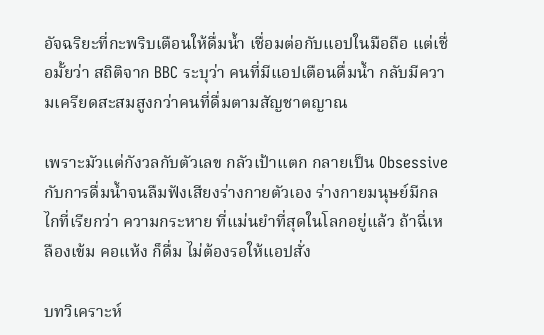อัจฉริยะที่กะพริบเตือนให้ดื่มน้ำ เชื่อมต่อกับแอปในมือถือ แต่เชื่อมั้ยว่า สถิติจาก BBC ระบุว่า คนที่มีแอปเตือนดื่มน้ำ กลับมีความเครียดสะสมสูงกว่าคนที่ดื่มตามสัญชาตญาณ

เพราะมัวแต่กังวลกับตัวเลข กลัวเป้าแตก กลายเป็น Obsessive กับการดื่มน้ำจนลืมฟังเสียงร่างกายตัวเอง ร่างกายมนุษย์มีกลไกที่เรียกว่า ความกระหาย ที่แม่นยำที่สุดในโลกอยู่แล้ว ถ้าฉี่เหลืองเข้ม คอแห้ง ก็ดื่ม ไม่ต้องรอให้แอปสั่ง

บทวิเคราะห์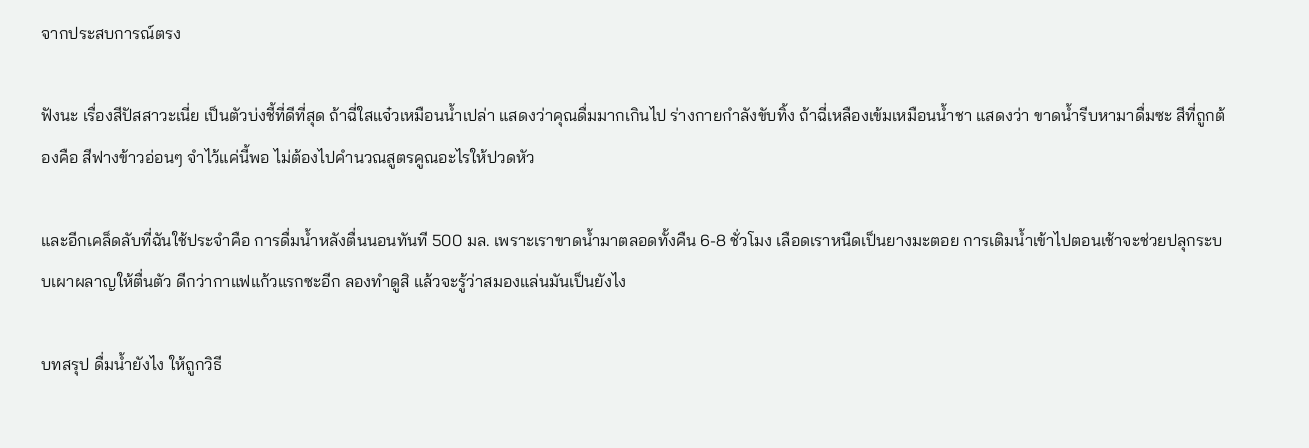จากประสบการณ์ตรง

ฟังนะ เรื่องสีปัสสาวะเนี่ย เป็นตัวบ่งชี้ที่ดีที่สุด ถ้าฉี่ใสแจ๋วเหมือนน้ำเปล่า แสดงว่าคุณดื่มมากเกินไป ร่างกายกำลังขับทิ้ง ถ้าฉี่เหลืองเข้มเหมือนน้ำชา แสดงว่า ขาดน้ำรีบหามาดื่มซะ สีที่ถูกต้องคือ สีฟางข้าวอ่อนๆ จำไว้แค่นี้พอ ไม่ต้องไปคำนวณสูตรคูณอะไรให้ปวดหัว

และอีกเคล็ดลับที่ฉันใช้ประจำคือ การดื่มน้ำหลังตื่นนอนทันที 500 มล. เพราะเราขาดน้ำมาตลอดทั้งคืน 6-8 ชั่วโมง เลือดเราหนืดเป็นยางมะตอย การเติมน้ำเข้าไปตอนเช้าจะช่วยปลุกระบบเผาผลาญให้ตื่นตัว ดีกว่ากาแฟแก้วแรกซะอีก ลองทำดูสิ แล้วจะรู้ว่าสมองแล่นมันเป็นยังไง

บทสรุป ดื่มน้ำยังไง ให้ถูกวิธี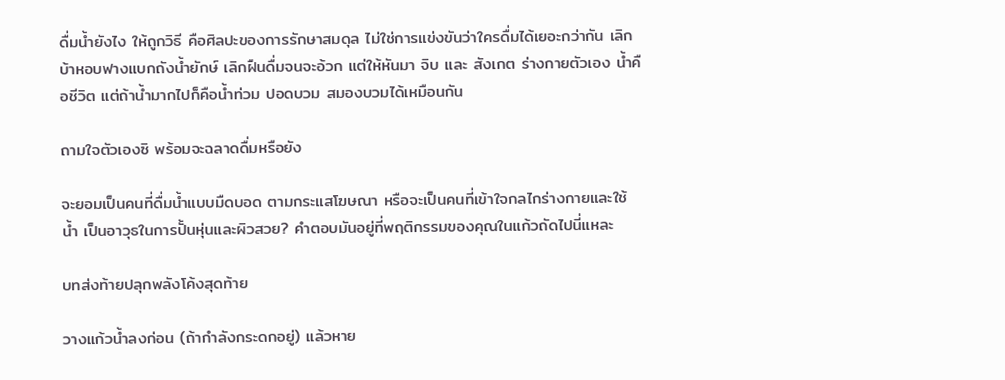ดื่มน้ำยังไง ให้ถูกวิธี คือศิลปะของการรักษาสมดุล ไม่ใช่การแข่งขันว่าใครดื่มได้เยอะกว่ากัน เลิกบ้าหอบฟางแบกถังน้ำยักษ์ เลิกฝืนดื่มจนจะอ้วก แต่ให้หันมา จิบ และ สังเกต ร่างกายตัวเอง น้ำคือชีวิต แต่ถ้าน้ำมากไปก็คือน้ำท่วม ปอดบวม สมองบวมได้เหมือนกัน

ถามใจตัวเองซิ พร้อมจะฉลาดดื่มหรือยัง

จะยอมเป็นคนที่ดื่มน้ำแบบมืดบอด ตามกระแสโฆษณา หรือจะเป็นคนที่เข้าใจกลไกร่างกายและใช้ น้ำ เป็นอาวุธในการปั้นหุ่นและผิวสวย? คำตอบมันอยู่ที่พฤติกรรมของคุณในแก้วถัดไปนี่แหละ

บทส่งท้ายปลุกพลังโค้งสุดท้าย

วางแก้วน้ำลงก่อน (ถ้ากำลังกระดกอยู่) แล้วหาย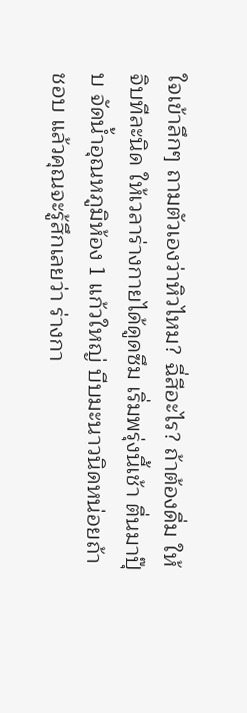ใจเข้าลึกๆ ถามตัวเองว่าหิวไหม? ฉี่สีอะไร? ถ้าต้องดื่ม ให้จิบทีละนิด ให้เวลาร่างกายได้ดูดซึม เริ่มพรุ่งนี้เช้า ตื่นมาปุ๊บ จัดน้ำอุณหภูมิห้อง 1 แก้วใหญ่ บีบมะนาวนิดหน่อยถ้าชอบ แล้วคุณจะรู้สึกเลยว่า ร่างกา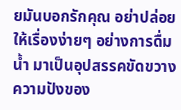ยมันบอกรักคุณ อย่าปล่อยให้เรื่องง่ายๆ อย่างการดื่มน้ำ มาเป็นอุปสรรคขัดขวางความปังของ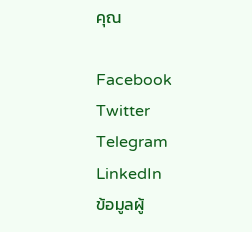คุณ

Facebook
Twitter
Telegram
LinkedIn
ข้อมูลผู้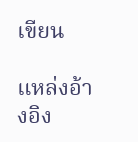เขียน

แหล่งอ้างอิง